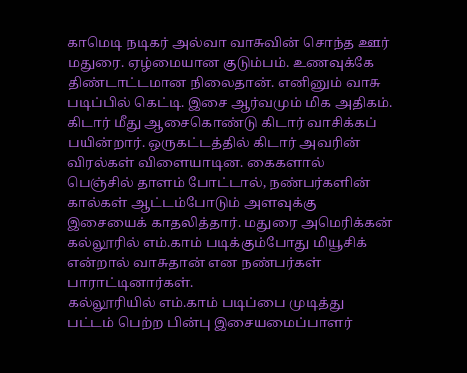காமெடி நடிகர் அல்வா வாசுவின் சொந்த ஊர் மதுரை. ஏழ்மையான குடும்பம். உணவுக்கே திண்டாட்டமான நிலைதான். எனினும் வாசு படிப்பில் கெட்டி. இசை ஆர்வமும் மிக அதிகம். கிடார் மீது ஆசைகொண்டு கிடார் வாசிக்கப் பயின்றார். ஒருகட்டத்தில் கிடார் அவரின் விரல்கள் விளையாடின. கைகளால் பெஞ்சில் தாளம் போட்டால், நண்பர்களின் கால்கள் ஆட்டம்போடும் அளவுக்கு இசையைக் காதலித்தார். மதுரை அமெரிக்கன் கல்லூரில் எம்.காம் படிக்கும்போது மியூசிக் என்றால் வாசுதான் என நண்பர்கள் பாராட்டினார்கள்.
கல்லூரியில் எம்.காம் படிப்பை முடித்து பட்டம் பெற்ற பின்பு இசையமைப்பாளர்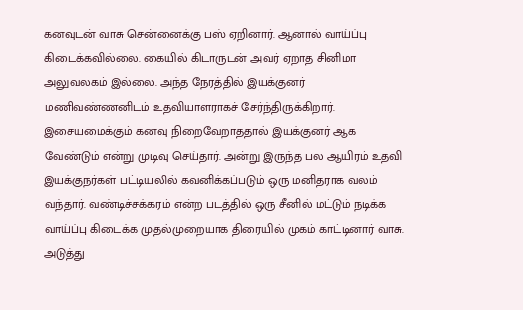கனவுடன் வாசு சென்னைக்கு பஸ் ஏறினார். ஆனால் வாய்ப்பு கிடைக்கவில்லை. கையில் கிடாருடன் அவர் ஏறாத சினிமா அலுவலகம் இல்லை. அந்த நேரத்தில் இயக்குனர் மணிவண்ணனிடம் உதவியாளராகச் சேர்ந்திருக்கிறார். இசையமைக்கும் கனவு நிறைவேறாததால் இயக்குனர் ஆக வேண்டும் என்று முடிவு செய்தார். அன்று இருந்த பல ஆயிரம் உதவி இயக்குநர்கள் பட்டியலில் கவனிக்கப்படும் ஒரு மனிதராக வலம் வந்தார். வண்டிச்சக்கரம் என்ற படத்தில் ஒரு சீனில் மட்டும் நடிக்க வாய்ப்பு கிடைக்க முதல்முறையாக திரையில் முகம் காட்டினார் வாசு.
அடுத்து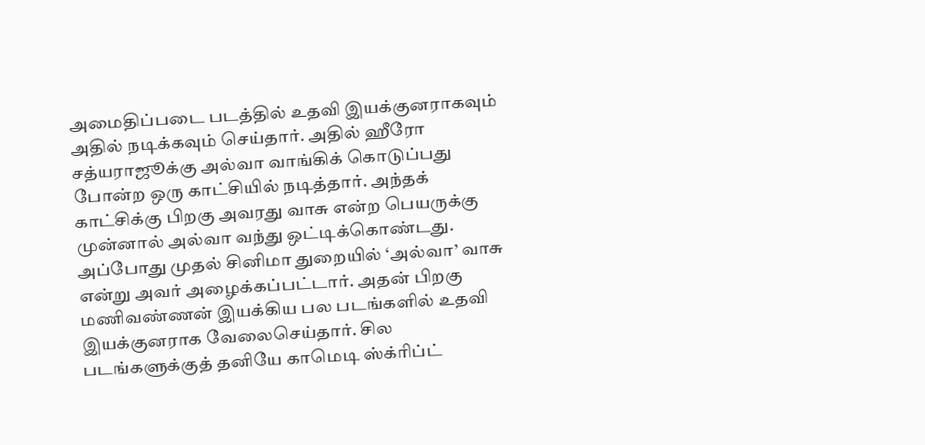அமைதிப்படை படத்தில் உதவி இயக்குனராகவும் அதில் நடிக்கவும் செய்தார். அதில் ஹீரோ சத்யராஜூக்கு அல்வா வாங்கிக் கொடுப்பது போன்ற ஒரு காட்சியில் நடித்தார். அந்தக் காட்சிக்கு பிறகு அவரது வாசு என்ற பெயருக்கு முன்னால் அல்வா வந்து ஒட்டிக்கொண்டது. அப்போது முதல் சினிமா துறையில் ‘அல்வா’ வாசு என்று அவர் அழைக்கப்பட்டார். அதன் பிறகு மணிவண்ணன் இயக்கிய பல படங்களில் உதவி இயக்குனராக வேலைசெய்தார். சில படங்களுக்குத் தனியே காமெடி ஸ்க்ரிப்ட்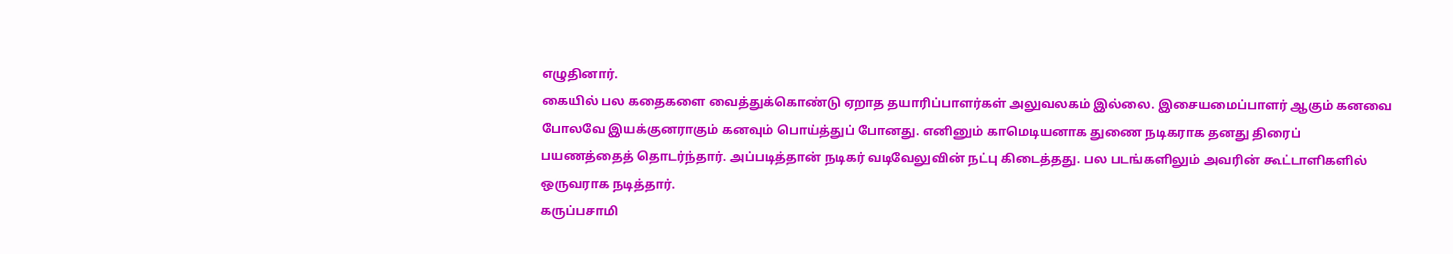எழுதினார்.
கையில் பல கதைகளை வைத்துக்கொண்டு ஏறாத தயாரிப்பாளர்கள் அலுவலகம் இல்லை. இசையமைப்பாளர் ஆகும் கனவை போலவே இயக்குனராகும் கனவும் பொய்த்துப் போனது. எனினும் காமெடியனாக துணை நடிகராக தனது திரைப் பயணத்தைத் தொடர்ந்தார். அப்படித்தான் நடிகர் வடிவேலுவின் நட்பு கிடைத்தது. பல படங்களிலும் அவரின் கூட்டாளிகளில் ஒருவராக நடித்தார்.
கருப்பசாமி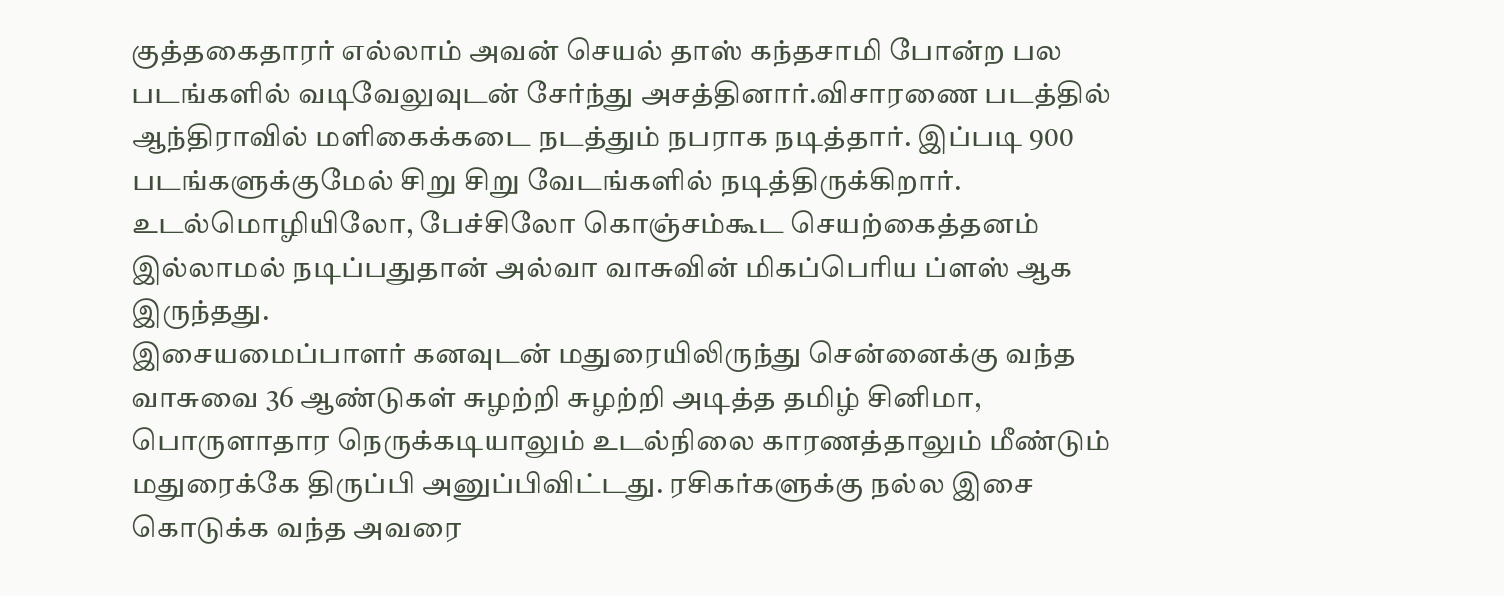குத்தகைதாரர் எல்லாம் அவன் செயல் தாஸ் கந்தசாமி போன்ற பல படங்களில் வடிவேலுவுடன் சேர்ந்து அசத்தினார்.விசாரணை படத்தில் ஆந்திராவில் மளிகைக்கடை நடத்தும் நபராக நடித்தார். இப்படி 900 படங்களுக்குமேல் சிறு சிறு வேடங்களில் நடித்திருக்கிறார். உடல்மொழியிலோ, பேச்சிலோ கொஞ்சம்கூட செயற்கைத்தனம் இல்லாமல் நடிப்பதுதான் அல்வா வாசுவின் மிகப்பெரிய ப்ளஸ் ஆக இருந்தது.
இசையமைப்பாளர் கனவுடன் மதுரையிலிருந்து சென்னைக்கு வந்த வாசுவை 36 ஆண்டுகள் சுழற்றி சுழற்றி அடித்த தமிழ் சினிமா, பொருளாதார நெருக்கடியாலும் உடல்நிலை காரணத்தாலும் மீண்டும் மதுரைக்கே திருப்பி அனுப்பிவிட்டது. ரசிகர்களுக்கு நல்ல இசை கொடுக்க வந்த அவரை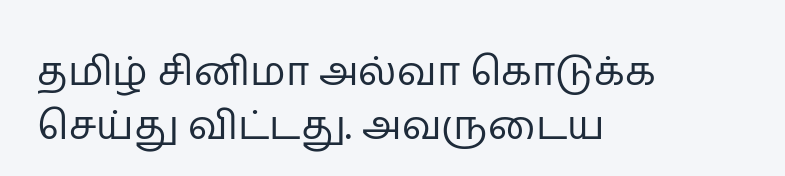தமிழ் சினிமா அல்வா கொடுக்க செய்து விட்டது. அவருடைய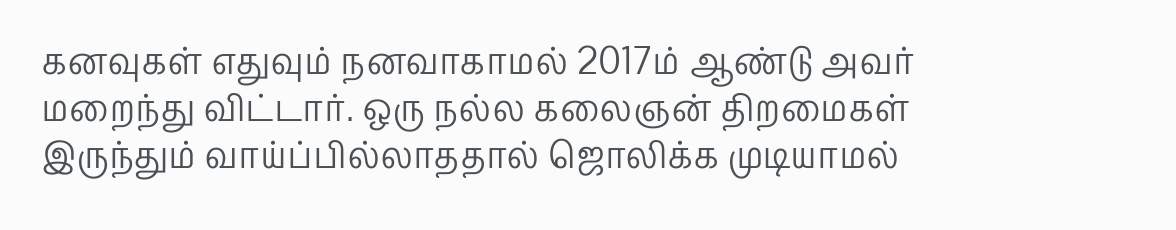கனவுகள் எதுவும் நனவாகாமல் 2017ம் ஆண்டு அவர் மறைந்து விட்டார். ஒரு நல்ல கலைஞன் திறமைகள் இருந்தும் வாய்ப்பில்லாததால் ஜொலிக்க முடியாமல்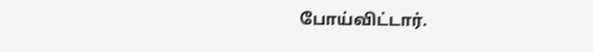போய்விட்டார்.